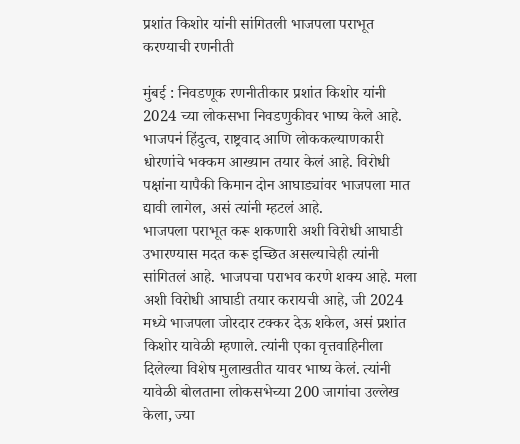प्रशांत किशोर यांनी सांगितली भाजपला पराभूत करण्याची रणनीती

मुंबई : निवडणूक रणनीतीकार प्रशांत किशोर यांनी 2024 च्या लोकसभा निवडणुकीवर भाष्य केले आहे. भाजपनं हिंदुत्व, राष्ट्रवाद आणि लोककल्याणकारी धोरणांचे भक्कम आख्यान तयार केलं आहे. विरोधी पक्षांना यापैकी किमान दोन आघाड्यांवर भाजपला मात द्यावी लागेल, असं त्यांनी म्हटलं आहे.
भाजपला पराभूत करू शकणारी अशी विरोधी आघाडी उभारण्यास मदत करू इच्छित असल्याचेही त्यांनी सांगितलं आहे. भाजपचा पराभव करणे शक्य आहे. मला अशी विरोधी आघाडी तयार करायची आहे, जी 2024 मध्ये भाजपला जोरदार टक्कर देऊ शकेल, असं प्रशांत किशोर यावेळी म्हणाले. त्यांनी एका वृत्तवाहिनीला दिलेल्या विशेष मुलाखतीत यावर भाष्य केलं. त्यांनी यावेळी बोलताना लोकसभेच्या 200 जागांचा उल्लेख केला, ज्या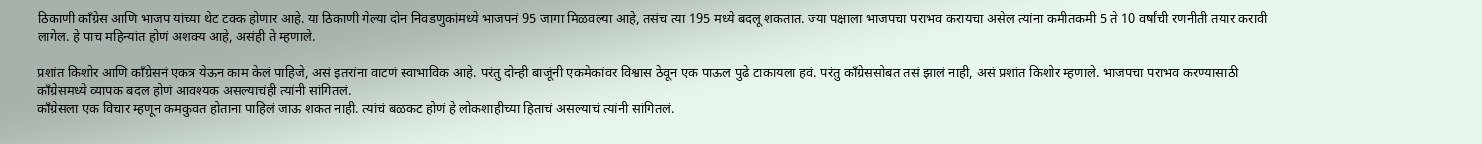ठिकाणी काँग्रेस आणि भाजप यांच्या थेट टक्क होणार आहे. या ठिकाणी गेल्या दोन निवडणुकांमध्ये भाजपनं 95 जागा मिळवल्या आहे, तसंच त्या 195 मध्ये बदलू शकतात. ज्या पक्षाला भाजपचा पराभव करायचा असेल त्यांना कमीतकमी 5 ते 10 वर्षांची रणनीती तयार करावी लागेल. हे पाच महिन्यांत होणं अशक्य आहे, असंही ते म्हणाले.

प्रशांत किशोर आणि काँग्रेसनं एकत्र येऊन काम केलं पाहिजे, असं इतरांना वाटणं स्वाभाविक आहे. परंतु दोन्ही बाजूंनी एकमेकांवर विश्वास ठेवून एक पाऊल पुढे टाकायला हवं. परंतु काँग्रेससोबत तसं झालं नाही, असं प्रशांत किशोर म्हणाले. भाजपचा पराभव करण्यासाठी काँग्रेसमध्ये व्यापक बदल होणं आवश्यक असल्याचंही त्यांनी सांगितलं.
काँग्रेसला एक विचार म्हणून कमकुवत होताना पाहिलं जाऊ शकत नाही. त्यांचं बळकट होणं हे लोकशाहीच्या हिताचं असल्याचं त्यांनी सांगितलं.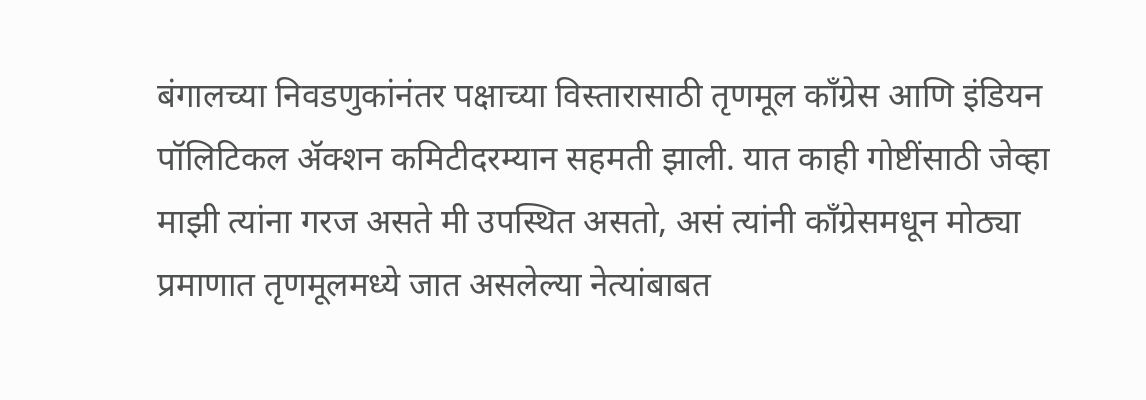बंगालच्या निवडणुकांनंतर पक्षाच्या विस्तारासाठी तृणमूल काँग्रेस आणि इंडियन पॉलिटिकल ॲक्शन कमिटीदरम्यान सहमती झाली. यात काही गोष्टींसाठी जेव्हा माझी त्यांना गरज असते मी उपस्थित असतो, असं त्यांनी काँग्रेसमधून मोठ्या प्रमाणात तृणमूलमध्ये जात असलेल्या नेत्यांबाबत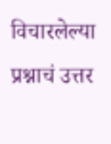विचारलेल्या प्रश्नाचं उत्तर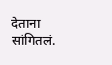देताना सांगितलं.